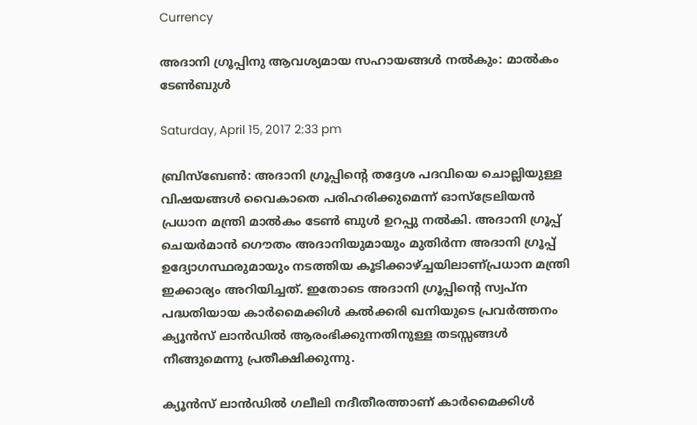Currency

അദാനി ഗ്രൂപ്പിനു ആവശ്യമായ സഹായങ്ങൾ നൽകും: മാൽകം ടേൺബുൾ

Saturday, April 15, 2017 2:33 pm

ബ്രിസ്ബേൺ: അദാനി ഗ്രൂപ്പിന്റെ തദ്ദേശ പദവിയെ ചൊല്ലിയുള്ള വിഷയങ്ങൾ വൈകാതെ പരിഹരിക്കുമെന്ന് ഓസ്ട്രേലിയൻ പ്രധാന മന്ത്രി മാൽകം ടേൺ ബുൾ ഉറപ്പു നൽകി. അദാനി ഗ്രൂപ്പ് ചെയർമാൻ ഗൌതം അദാനിയുമായും മുതിർന്ന അദാനി ഗ്രൂപ്പ് ഉദ്യോഗസ്ഥരുമായും നടത്തിയ കൂടിക്കാഴ്ച്ചയിലാണ്പ്രധാന മന്ത്രി ഇക്കാര്യം അറിയിച്ചത്. ഇതോടെ അദാനി ഗ്രൂപ്പിന്റെ സ്വപ്ന പദ്ധതിയായ കാർമൈക്കിൾ കൽക്കരി ഖനിയുടെ പ്രവർത്തനം ക്യൂൻസ് ലാൻഡിൽ ആരംഭിക്കുന്നതിനുള്ള തടസ്സങ്ങൾ നീങ്ങുമെന്നു പ്രതീക്ഷിക്കുന്നു.

ക്യൂൻസ് ലാൻഡിൽ ഗലീലി നദീതീരത്താണ് കാർമൈക്കിൾ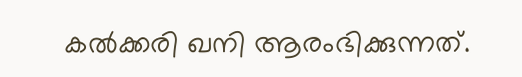കൽക്കരി ഖനി ആരംഭിക്കുന്നത്.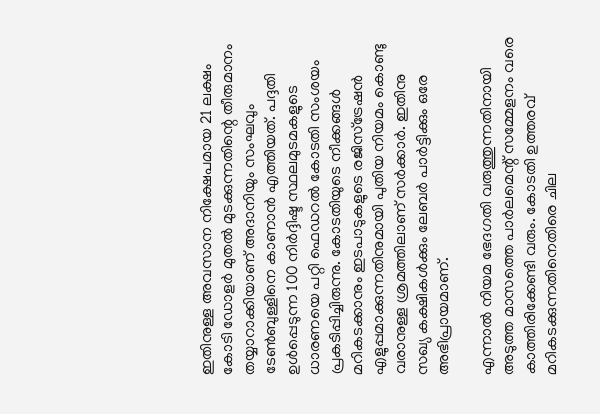ഇതിനുള്ള അവസാന നിക്ഷേപമായ 21 ലക്ഷം കോടി ഡോളർ മുതൽ മുടക്കുന്നതിന്റെ തീരുമാനം തയ്യാറാക്കിയാണ് അദാനിയും സംഘവും ടേൺബുള്ളിനെ കാണാൻ എത്തിയത്. പദ്ദതി ഉൾപ്പെടുന്ന 100 നിർദ്ദിഷ്ട സ്ഥലമുടമകളുടെ ധാരണയെ പറ്റി ഫെഡറൽ കോടതി സംശയം പ്രകടിപ്പിച്ചിരുന്നു. കോടതിയുടെ നീക്കങ്ങൾ മറികടക്കാനും ഇടപാടുകളുടെ രജിസ്ട്രേഷൻ എളുപ്പമാക്കുന്നതിനുമായി പുതിയ നിയമം കൊണ്ടു വരാനുള്ള ശ്രമത്തിലാണ് സർക്കാർ. ഇതിനു സഖ്യ കക്ഷികൾക്കും ലേബർ പാർട്ടിക്കും ഒരേ അഭിപ്രായമാണ്.

എന്നാൽ നിയമ ഭേദഗതി വരുത്തുന്നതിനായി അടുത്ത മാസത്തെ പാർലമെന്റ് സമ്മേളനം വരെ കാത്തിരിക്കേണ്ടി വരും. കോടതി ഉത്തരവ് മറികടക്കുന്നതിനെതിരെ ചില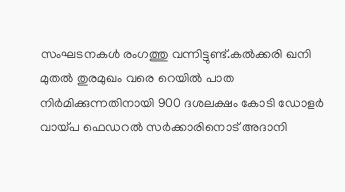സംഘടനകൾ രംഗത്തു വന്നിട്ടുണ്ട്.കൽക്കരി ഖനി മുതൽ തുരമുഖം വരെ റെയിൽ പാത നിർമിക്കുന്നതിനായി 900 ദശലക്ഷം കോടി ഡോളർ വായ്പ ഫെഡറൽ സർക്കാരിനൊട് അദാനി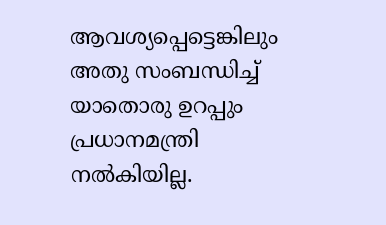ആവശ്യപ്പെട്ടെങ്കിലും അതു സംബന്ധിച്ച് യാതൊരു ഉറപ്പും പ്രധാനമന്ത്രി നൽകിയില്ല.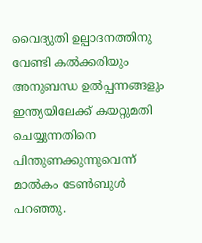വൈദ്യുതി ഉല്പാദനത്തിനു വേണ്ടി കൽക്കരിയും അനുബന്ധ ഉൽപ്പന്നങ്ങളും ഇന്ത്യയിലേക്ക് കയറ്റുമതി ചെയ്യുന്നതിനെ പിന്തുണക്കുന്നുവെന്ന് മാൽകം ടേൺബുൾ പറഞ്ഞു.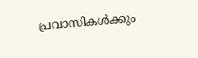പ്രവാസികൾക്കും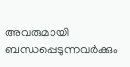അവരുമായി ബന്ധപ്പെടുന്നവർക്കും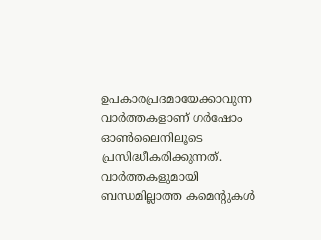ഉപകാരപ്രദമായേക്കാവുന്ന വാർത്തകളാണ് ഗർഷോം ഓൺലൈനിലൂടെ പ്രസിദ്ധീകരിക്കുന്നത്. വാർത്തകളുമായി ബന്ധമില്ലാത്ത കമെന്റുകൾ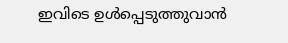ഇവിടെ ഉൾപ്പെടുത്തുവാൻ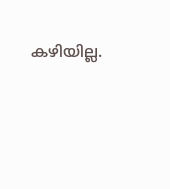കഴിയില്ല.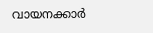വായനക്കാർ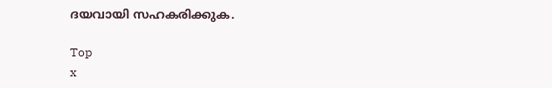ദയവായി സഹകരിക്കുക.

Top
x